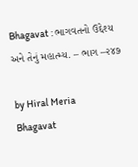Bhagavat : ભાગવતનો ઉદ્દેશ્ય અને તેનું મહાત્મ્ય. – ભાગ –૨૪૭

by Hiral Meria
Bhagavat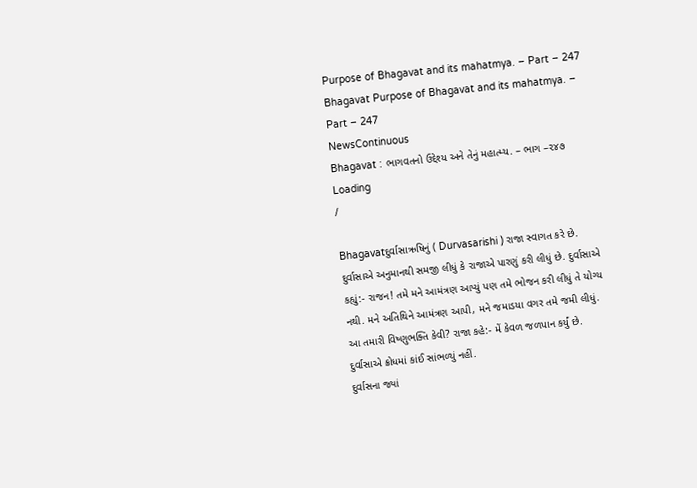Purpose of Bhagavat and its mahatmya. – Part – 247
Bhagavat Purpose of Bhagavat and its mahatmya. – Part – 247
NewsContinuous
Bhagavat : ભાગવતનો ઉદ્દેશ્ય અને તેનું મહાત્મ્ય. – ભાગ –૨૪૭
Loading
/

Bhagavatદુર્વાસાઋષિનું ( Durvasarishi ) રાજા સ્વાગત કરે છે. દુર્વાસાએ અનુમાનથી સમજી લીધું કે રાજાએ પારણું કરી લીધું છે. દુર્વાસાએ કહ્યું:- રાજન! તમે મને આમંત્રણ આપ્યું પણ તમે ભોજન કરી લીધું તે યોગ્ય નથી. મને અતિથિને આમંત્રણ આપી, મને જમાડયા વગર તમે જમી લીધું. આ તમારી વિષ્ણુભક્તિ કેવી? રાજા કહે:- મેં કેવળ જળપાન કર્યું છે. દુર્વાસાએ ક્રોધમાં કાંઈ સાંભળ્યું નહીં.
દુર્વાસના જ્યાં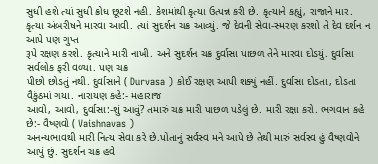સુધી હશે ત્યાં સુધી ક્રોધ છૂટશે નહી. કેશમાંથી કૃત્યા ઉત્પન્ન કરી છે. કૃત્યાને કહ્યું, રાજાને માર.
કૃત્યા અંબરીષને મારવા આવી. ત્યાં સુદર્શન ચક્ર આવ્યું. જે દેવની સેવા-સ્મરણ કરશો તે દેવ દર્શન ન આપે પણ ગુપ્ત
રૂપે રક્ષણ કરશે. કૃત્યાને મારી નાખી. અને સુદર્શન ચક્ર દુર્વાસા પાછળ તેને મારવા દોડયું. દુર્વાસા સર્વલોક ફરી વળ્યા. પણ ચક્ર
પીછો છોડતું નથી. દુર્વાસાને ( Durvasa ) કોઈ રક્ષણ આપી શક્યું નહીં. દુર્વાસા દોડતા, દોડતા વૈકુંઠમાં ગયા. નારાયણ કહે:- મહારાજ
આવો, આવો, દુર્વાસા:-શું આવું? તમારું ચક્ર મારી પાછળ પડેલું છે. મારી રક્ષા કરો. ભગવાન કહે છે:- વૈષ્ણવો ( Vaishnavas )
અનન્યભાવથી મારી નિત્ય સેવા કરે છે.પોતાનું સર્વસ્વ મને આપે છે તેથી મારું સર્વસ્વ હું વૈષ્ણવોને આપું છું. સુદર્શન ચક્ર હવે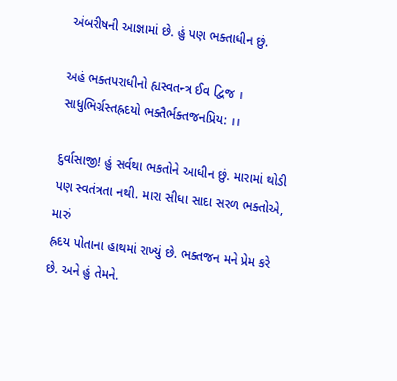અંબરીષની આજ્ઞામાં છે. હું પણ ભક્તાધીન છું.

અહં ભક્તપરાધીનો હ્યસ્વતન્ત્ર ઈવ દ્વિજ ।
સાધુભિર્ગ્રસ્તહ્રદયો ભક્તૈર્ભક્તજનપ્રિય: ।।

દુર્વાસાજી! હું સર્વથા ભકતોને આધીન છું. મારામાં થોડી પણ સ્વતંત્રતા નથી. મારા સીધા સાદા સરળ ભક્તોએ, મારું
હ્રદય પોતાના હાથમાં રાખ્યું છે. ભક્તજન મને પ્રેમ કરે છે. અને હું તેમને.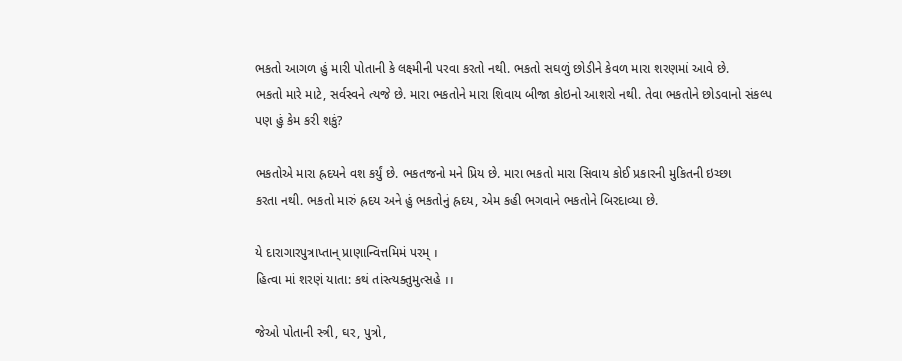ભકતો આગળ હું મારી પોતાની કે લક્ષ્મીની પરવા કરતો નથી. ભકતો સઘળું છોડીને કેવળ મારા શરણમાં આવે છે.
ભકતો મારે માટે, સર્વસ્વને ત્યજે છે. મારા ભકતોને મારા શિવાય બીજા કોઇનો આશરો નથી. તેવા ભકતોને છોડવાનો સંકલ્પ
પણ હું કેમ કરી શકું?

ભકતોએ મારા હ્રદયને વશ કર્યું છે. ભકતજનો મને પ્રિય છે. મારા ભકતો મારા સિવાય કોઈ પ્રકારની મુકિતની ઇચ્છા
કરતા નથી. ભકતો મારું હ્રદય અને હું ભકતોનું હ્રદય, એમ કહી ભગવાને ભકતોને બિરદાવ્યા છે.

યે દારાગારપુત્રાપ્તાન્ પ્રાણાન્વિત્તમિમં પરમ્ ।
હિત્વા માં શરણં યાતા: કથં તાંસ્ત્યક્તુમુત્સહે ।।

જેઓ પોતાની સ્ત્રી, ઘર, પુત્રો,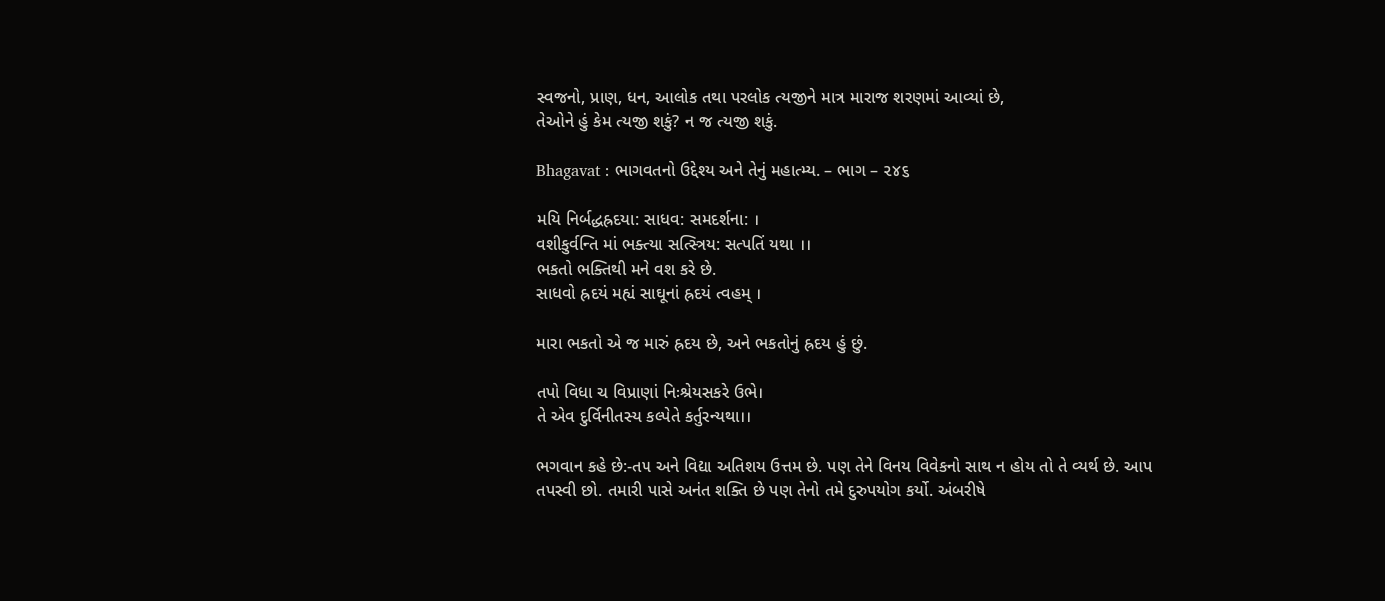સ્વજનો, પ્રાણ, ધન, આલોક તથા પરલોક ત્યજીને માત્ર મારાજ શરણમાં આવ્યાં છે,
તેઓને હું કેમ ત્યજી શકું? ન જ ત્યજી શકું.

Bhagavat : ભાગવતનો ઉદ્દેશ્ય અને તેનું મહાત્મ્ય. – ભાગ – ૨૪૬

મયિ નિર્બદ્ધહ્રદયા: સાધવ: સમદર્શના: ।
વશીકુર્વન્તિ માં ભક્ત્યા સત્સ્ત્રિય: સત્પતિં યથા ।।
ભકતો ભક્તિથી મને વશ કરે છે.
સાધવો હ્રદયં મહ્યં સાઘૂનાં હ્રદયં ત્વહમ્ ।

મારા ભકતો એ જ મારું હ્રદય છે, અને ભકતોનું હ્રદય હું છું.

તપો વિધા ચ વિપ્રાણાં નિઃશ્રેયસકરે ઉભે।
તે એવ દુર્વિનીતસ્ય કલ્પેતે કર્તુરન્યથા।।

ભગવાન કહે છે:-ત૫ અને વિદ્યા અતિશય ઉત્તમ છે. પણ તેને વિનય વિવેકનો સાથ ન હોય તો તે વ્યર્થ છે. આપ
તપસ્વી છો. તમારી પાસે અનંત શક્તિ છે પણ તેનો તમે દુરુપયોગ કર્યો. અંબરીષે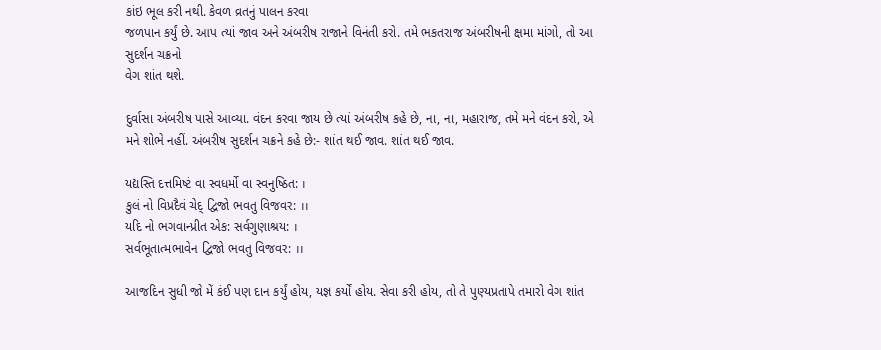કાંઇ ભૂલ કરી નથી. કેવળ વ્રતનું પાલન કરવા
જળપાન કર્યું છે. આપ ત્યાં જાવ અને અંબરીષ રાજાને વિનંતી કરો. તમે ભકતરાજ અંબરીષની ક્ષમા માંગો, તો આ સુદર્શન ચક્રનો
વેગ શાંત થશે.

દુર્વાસા અંબરીષ પાસે આવ્યા. વંદન કરવા જાય છે ત્યાં અંબરીષ કહે છે, ના, ના, મહારાજ, તમે મને વંદન કરો, એ
મને શોભે નહીં. અંબરીષ સુદર્શન ચક્રને કહે છે:- શાંત થઈ જાવ. શાંત થઈ જાવ.

યદ્યસ્તિ દત્તમિષ્ટં વા સ્વધર્મો વા સ્વનુષ્ઠિત: ।
કુલં નો વિપ્રદૈવં ચેદ્ દ્વિજો ભવતુ વિજવર: ।।
યદિ નો ભગવાન્પ્રીત એક: સર્વગુણાશ્રય: ।
સર્વભૂતાત્મભાવેન દ્વિજો ભવતુ વિજવર: ।।

આજદિન સુધી જો મેં કંઈ પણ દાન કર્યું હોય, યજ્ઞ કર્યોં હોય. સેવા કરી હોય, તો તે પુણ્યપ્રતાપે તમારો વેગ શાંત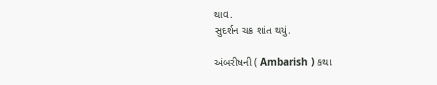થાવ.
સુદર્શન ચક્ર શાંત થયું.

અંબરીષની ( Ambarish ) કથા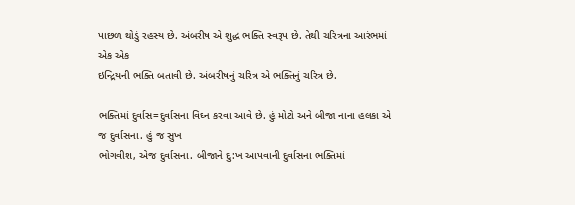પાછળ થોડું રહસ્ય છે. અંબરીષ એ શુદ્ધ ભક્તિ સ્વરૂપ છે. તેથી ચરિત્રના આરંભમાં એક એક
ઇન્દ્રિયની ભક્તિ બતાવી છે. અંબરીષનું ચરિત્ર એ ભક્તિનું ચરિત્ર છે.

ભક્તિમાં દુર્વાસ=દુર્વાસના વિઘ્ન કરવા આવે છે. હું મોટો અને બીજા નાના હલકા એ જ દુર્વાસના. હું જ સુખ
ભોગવીશ, એજ દુર્વાસના. બીજાને દુ:ખ આપવાની દુર્વાસના ભક્તિમાં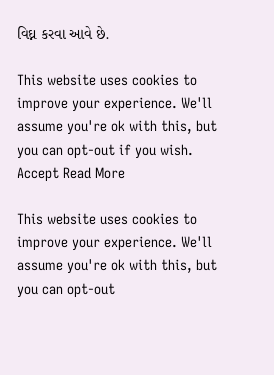વિઘ્ન કરવા આવે છે.

This website uses cookies to improve your experience. We'll assume you're ok with this, but you can opt-out if you wish. Accept Read More

This website uses cookies to improve your experience. We'll assume you're ok with this, but you can opt-out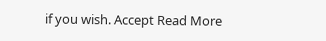if you wish. Accept Read More